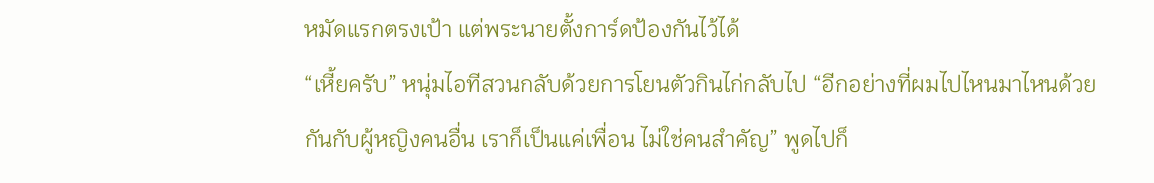หมัดแรกตรงเป้า แต่พระนายตั้งการ์ดป้องกันไว้ได้
“เหี้ยครับ” หนุ่มไอทีสวนกลับด้วยการโยนตัวกินไก่กลับไป “อีกอย่างที่ผมไปไหนมาไหนด้วยกันกับผู้หญิงคนอื่น เราก็เป็นแค่เพื่อน ไม่ใช่คนสำคัญ” พูดไปก็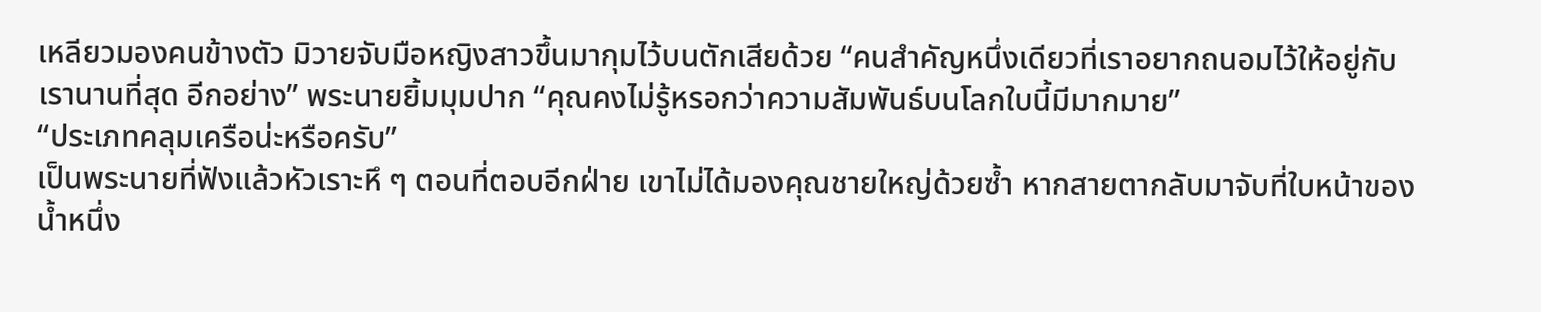เหลียวมองคนข้างตัว มิวายจับมือหญิงสาวขึ้นมากุมไว้บนตักเสียด้วย “คนสำคัญหนึ่งเดียวที่เราอยากถนอมไว้ให้อยู่กับเรานานที่สุด อีกอย่าง” พระนายยิ้มมุมปาก “คุณคงไม่รู้หรอกว่าความสัมพันธ์บนโลกใบนี้มีมากมาย”
“ประเภทคลุมเครือน่ะหรือครับ”
เป็นพระนายที่ฟังแล้วหัวเราะหึ ๆ ตอนที่ตอบอีกฝ่าย เขาไม่ได้มองคุณชายใหญ่ด้วยซ้ำ หากสายตากลับมาจับที่ใบหน้าของน้ำหนึ่ง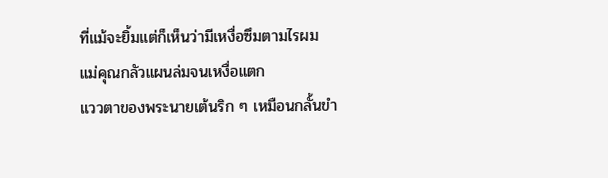ที่แม้จะยิ้มแต่ก็เห็นว่ามีเหงื่อซึมตามไรผม
แม่คุณกลัวแผนล่มจนเหงื่อแตก
แววตาของพระนายเต้นริก ๆ เหมือนกลั้นขำ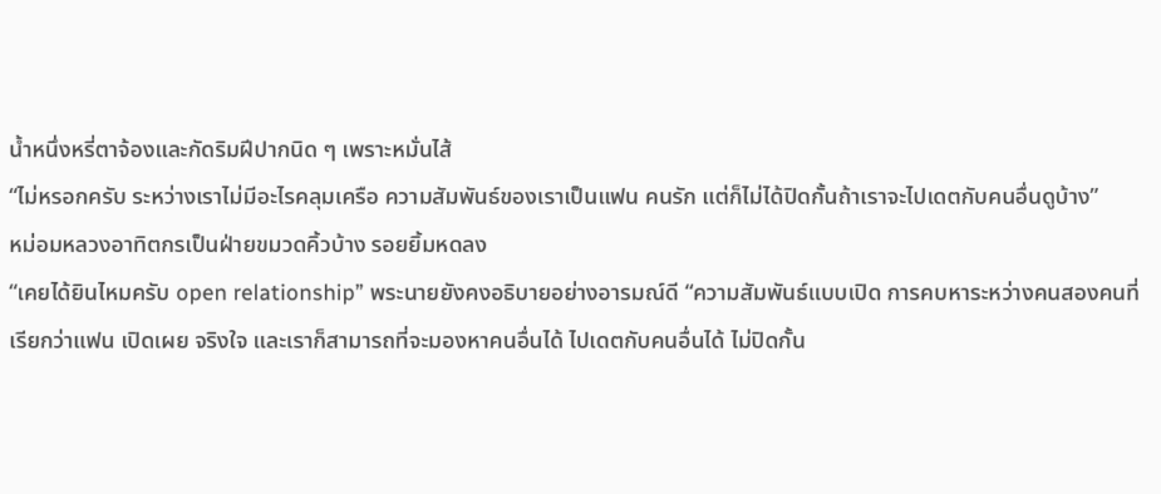น้ำหนึ่งหรี่ตาจ้องและกัดริมฝีปากนิด ๆ เพราะหมั่นไส้
“ไม่หรอกครับ ระหว่างเราไม่มีอะไรคลุมเครือ ความสัมพันธ์ของเราเป็นแฟน คนรัก แต่ก็ไม่ได้ปิดกั้นถ้าเราจะไปเดตกับคนอื่นดูบ้าง”
หม่อมหลวงอาทิตกรเป็นฝ่ายขมวดคิ้วบ้าง รอยยิ้มหดลง
“เคยได้ยินไหมครับ open relationship” พระนายยังคงอธิบายอย่างอารมณ์ดี “ความสัมพันธ์แบบเปิด การคบหาระหว่างคนสองคนที่เรียกว่าแฟน เปิดเผย จริงใจ และเราก็สามารถที่จะมองหาคนอื่นได้ ไปเดตกับคนอื่นได้ ไม่ปิดกั้น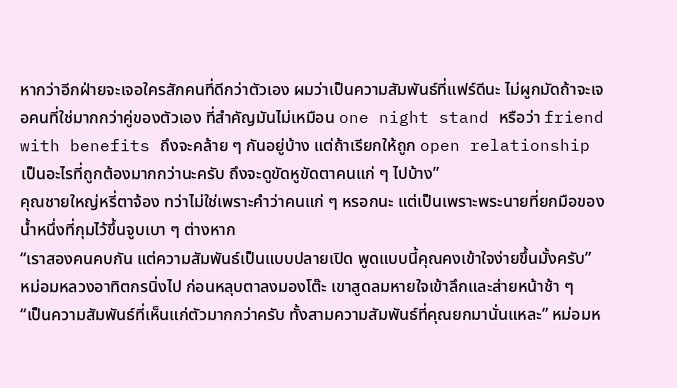หากว่าอีกฝ่ายจะเจอใครสักคนที่ดีกว่าตัวเอง ผมว่าเป็นความสัมพันธ์ที่แฟร์ดีนะ ไม่ผูกมัดถ้าจะเจอคนที่ใช่มากกว่าคู่ของตัวเอง ที่สำคัญมันไม่เหมือน one night stand หรือว่า friend with benefits ถึงจะคล้าย ๆ กันอยู่บ้าง แต่ถ้าเรียกให้ถูก open relationship เป็นอะไรที่ถูกต้องมากกว่านะครับ ถึงจะดูขัดหูขัดตาคนแก่ ๆ ไปบ้าง”
คุณชายใหญ่หรี่ตาจ้อง ทว่าไม่ใช่เพราะคำว่าคนแก่ ๆ หรอกนะ แต่เป็นเพราะพระนายที่ยกมือของน้ำหนึ่งที่กุมไว้ขึ้นจูบเบา ๆ ต่างหาก
“เราสองคนคบกัน แต่ความสัมพันธ์เป็นแบบปลายเปิด พูดแบบนี้คุณคงเข้าใจง่ายขึ้นมั้งครับ”
หม่อมหลวงอาทิตกรนิ่งไป ก่อนหลุบตาลงมองโต๊ะ เขาสูดลมหายใจเข้าลึกและส่ายหน้าช้า ๆ
“เป็นความสัมพันธ์ที่เห็นแก่ตัวมากกว่าครับ ทั้งสามความสัมพันธ์ที่คุณยกมานั่นแหละ” หม่อมห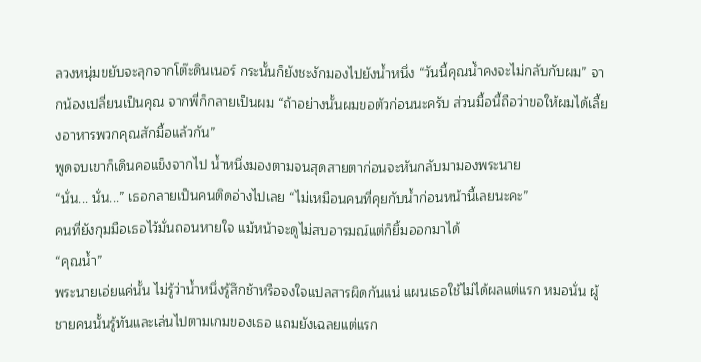ลวงหนุ่มขยับจะลุกจากโต๊ะดินเนอร์ กระนั้นก็ยังชะงักมองไปยังน้ำหนึ่ง “วันนี้คุณน้ำคงจะไม่กลับกับผม” จากน้องเปลี่ยนเป็นคุณ จากพี่ก็กลายเป็นผม “ถ้าอย่างนั้นผมขอตัวก่อนนะครับ ส่วนมื้อนี้ถือว่าขอให้ผมได้เลี้ยงอาหารพวกคุณสักมื้อแล้วกัน”
พูดจบเขาก็เดินคอแข็งจากไป น้ำหนึ่งมองตามจนสุดสายตาก่อนจะหันกลับมามองพระนาย
“นั่น... นั่น...” เธอกลายเป็นคนติดอ่างไปเลย “ไม่เหมือนคนที่คุยกับน้ำก่อนหน้านี้เลยนะคะ”
คนที่ยังกุมมือเธอไว้มั่นถอนหายใจ แม้หน้าจะดูไม่สบอารมณ์แต่ก็ยิ้มออกมาได้
“คุณน้ำ”
พระนายเอ่ยแค่นั้น ไม่รู้ว่าน้ำหนึ่งรู้สึกช้าหรือจงใจแปลสารผิดกันแน่ แผนเธอใช้ไม่ได้ผลแต่แรก หมอนั่น ผู้ชายคนนั้นรู้ทันและเล่นไปตามเกมของเธอ แถมยังเฉลยแต่แรก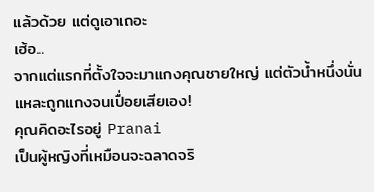แล้วด้วย แต่ดูเอาเถอะ
เฮ้อ...
จากแต่แรกที่ตั้งใจจะมาแกงคุณชายใหญ่ แต่ตัวน้ำหนึ่งนั่นแหละถูกแกงจนเปื่อยเสียเอง!
คุณคิดอะไรอยู่ Pranai
เป็นผู้หญิงที่เหมือนจะฉลาดจริ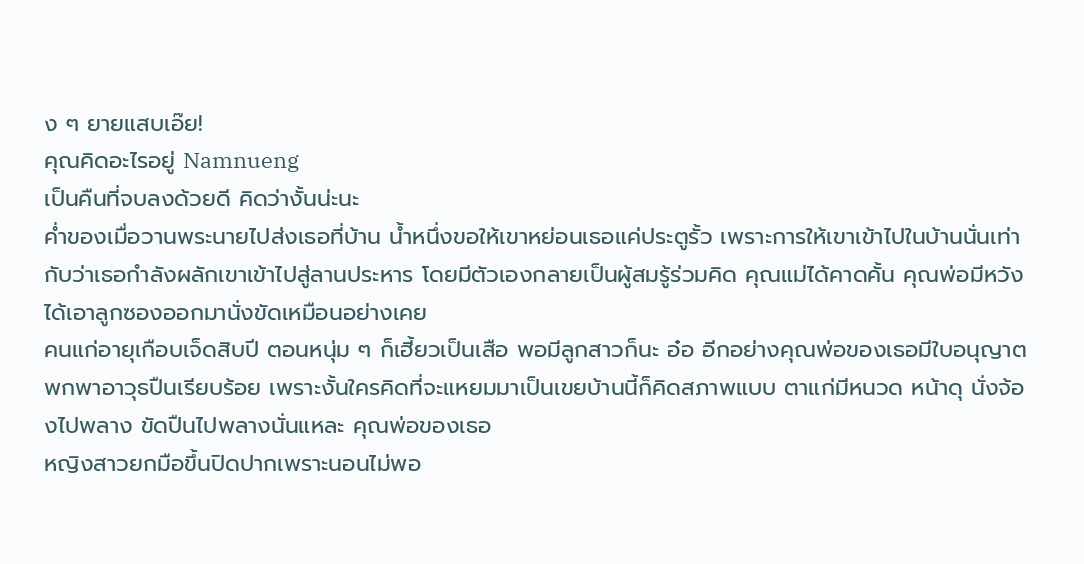ง ๆ ยายแสบเอ๊ย!
คุณคิดอะไรอยู่ Namnueng
เป็นคืนที่จบลงด้วยดี คิดว่างั้นน่ะนะ
ค่ำของเมื่อวานพระนายไปส่งเธอที่บ้าน น้ำหนึ่งขอให้เขาหย่อนเธอแค่ประตูรั้ว เพราะการให้เขาเข้าไปในบ้านนั่นเท่ากับว่าเธอกำลังผลักเขาเข้าไปสู่ลานประหาร โดยมีตัวเองกลายเป็นผู้สมรู้ร่วมคิด คุณแม่ได้คาดคั้น คุณพ่อมีหวังได้เอาลูกซองออกมานั่งขัดเหมือนอย่างเคย
คนแก่อายุเกือบเจ็ดสิบปี ตอนหนุ่ม ๆ ก็เฮี้ยวเป็นเสือ พอมีลูกสาวก็นะ อ๋อ อีกอย่างคุณพ่อของเธอมีใบอนุญาตพกพาอาวุธปืนเรียบร้อย เพราะงั้นใครคิดที่จะแหยมมาเป็นเขยบ้านนี้ก็คิดสภาพแบบ ตาแก่มีหนวด หน้าดุ นั่งจ้องไปพลาง ขัดปืนไปพลางนั่นแหละ คุณพ่อของเธอ
หญิงสาวยกมือขึ้นปิดปากเพราะนอนไม่พอ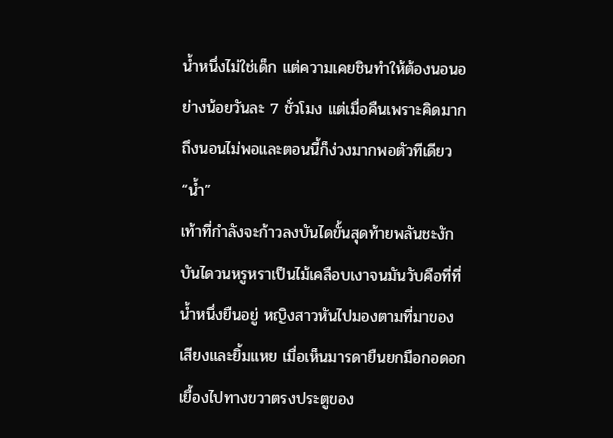น้ำหนึ่งไม่ใช่เด็ก แต่ความเคยชินทำให้ต้องนอนอย่างน้อยวันละ 7 ชั่วโมง แต่เมื่อคืนเพราะคิดมากถึงนอนไม่พอและตอนนี้ก็ง่วงมากพอตัวทีเดียว
“น้ำ”
เท้าที่กำลังจะก้าวลงบันไดขั้นสุดท้ายพลันชะงัก บันไดวนหรูหราเป็นไม้เคลือบเงาจนมันวับคือที่ที่น้ำหนึ่งยืนอยู่ หญิงสาวหันไปมองตามที่มาของเสียงและยิ้มแหย เมื่อเห็นมารดายืนยกมือกอดอก เยื้องไปทางขวาตรงประตูของ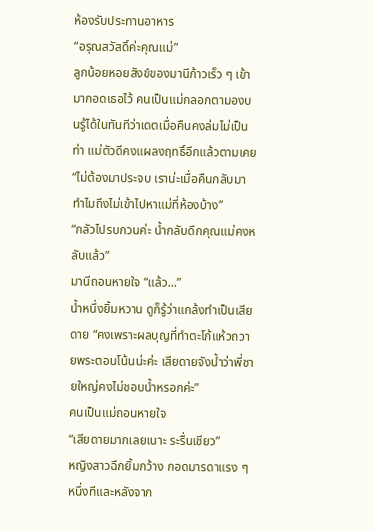ห้องรับประทานอาหาร
“อรุณสวัสดิ์ค่ะคุณแม่”
ลูกน้อยหอยสังข์ของมานีก้าวเร็ว ๆ เข้ามากอดเธอไว้ คนเป็นแม่กลอกตามองบนรู้ได้ในทันทีว่าเดตเมื่อคืนคงล่มไม่เป็นท่า แม่ตัวดีคงแผลงฤทธิ์อีกแล้วตามเคย
“ไม่ต้องมาประจบ เราน่ะเมื่อคืนกลับมาทำไมถึงไม่เข้าไปหาแม่ที่ห้องบ้าง”
“กลัวไปรบกวนค่ะ น้ำกลับดึกคุณแม่คงหลับแล้ว”
มานีถอนหายใจ “แล้ว...”
น้ำหนึ่งยิ้มหวาน ดูก็รู้ว่าแกล้งทำเป็นเสียดาย “คงเพราะผลบุญที่ทำตะโก้แห้วถวายพระตอนโน้นน่ะค่ะ เสียดายจังน้ำว่าพี่ชายใหญ่คงไม่ชอบน้ำหรอกค่ะ”
คนเป็นแม่ถอนหายใจ
“เสียดายมากเลยเนาะ ระรื่นเชียว”
หญิงสาวฉีกยิ้มกว้าง กอดมารดาแรง ๆ หนึ่งทีและหลังจาก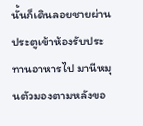นั้นก็เดินลอยชายผ่านประตูเข้าห้องรับประทานอาหารไป มานีหมุนตัวมองตามหลังขอ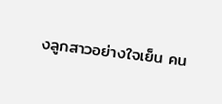งลูกสาวอย่างใจเย็น คน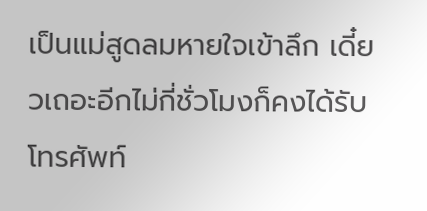เป็นแม่สูดลมหายใจเข้าลึก เดี๋ยวเถอะอีกไม่กี่ชั่วโมงก็คงได้รับโทรศัพท์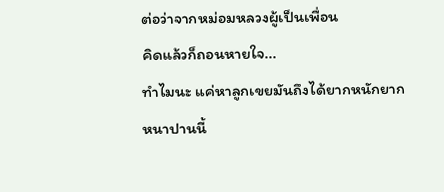ต่อว่าจากหม่อมหลวงผู้เป็นเพื่อน
คิดแล้วก็ถอนหายใจ...
ทำไมนะ แค่หาลูกเขยมันถึงได้ยากหนักยากหนาปานนี้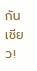กันเชียว!